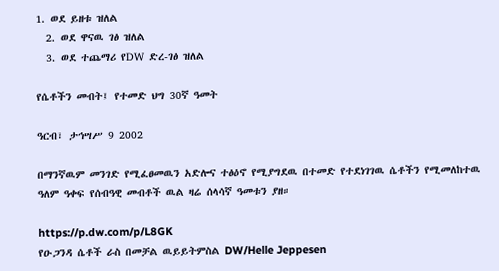1. ወደ ይዘቱ ዝለል
  2. ወደ ዋናዉ ገፅ ዝለል
  3. ወደ ተጨማሪ የDW ድረ-ገፅ ዝለል

የሴቶችን መብት፤ የተመድ ህግ 30ኛ ዓመት

ዓርብ፣ ታኅሣሥ 9 2002

በማንኛዉም መንገድ የሚፈፀመዉን አድሎና ተፅዕኖ የሚያግደዉ በተመድ የተደነገገዉ ሴቶችን የሚመለከተዉ ዓለም ዓቀፍ የሰብዓዊ መብቶች ዉል ዛሬ ሰላሳኛ ዓመቱን ያዘ።

https://p.dw.com/p/L8GK
የዑጋንዳ ሴቶች ራስ በመቻል ዉይይትምስል DW/Helle Jeppesen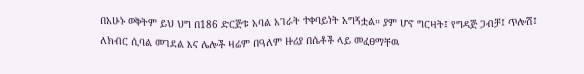በአሁኑ ወቅትም ይህ ህግ በ186 ድርጅቱ አባል አገራት ተቀባይነት አግኝቷል። ያም ሆኖ ግርዛት፤ የግዳጅ ጋብቻ፤ ጥሎሽ፤ ለክብር ሲባል መገደል እና ሌሎች ዛሬም በዓለም ዙሪያ በሴቶች ላይ መፈፀማቸዉ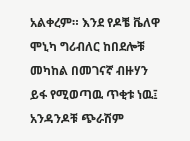አልቀረም። እንደ የዶቼ ቬለዋ ሞኒካ ግሪብለር ከበደሎቹ መካከል በመገናኛ ብዙሃን ይፋ የሚወጣዉ ጥቂቱ ነዉ፤ አንዳንዶቹ ጭራሽም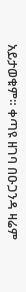አይታወቁም። ቀጣዩ ዘገባ በዑጋንዳ ዛሬም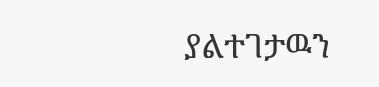ያልተገታዉን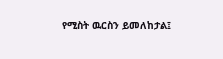የሚስት ዉርስን ይመለከታል፤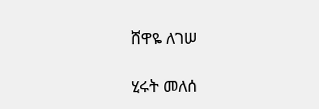ሸዋዬ ለገሠ

ሂሩት መለሰ